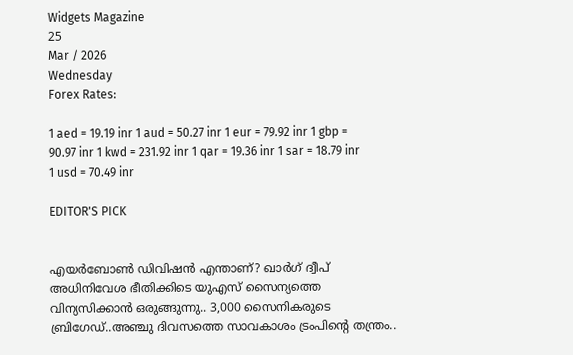Widgets Magazine
25
Mar / 2026
Wednesday
Forex Rates:

1 aed = 19.19 inr 1 aud = 50.27 inr 1 eur = 79.92 inr 1 gbp = 90.97 inr 1 kwd = 231.92 inr 1 qar = 19.36 inr 1 sar = 18.79 inr 1 usd = 70.49 inr

EDITOR'S PICK


എയർബോൺ ഡിവിഷൻ എന്താണ്? ഖാർഗ് ദ്വീപ് അധിനിവേശ ഭീതിക്കിടെ യുഎസ് സൈന്യത്തെ വിന്യസിക്കാൻ ഒരുങ്ങുന്നു.. 3,000 സൈനികരുടെ ബ്രിഗേഡ്..അഞ്ചു ദിവസത്തെ സാവകാശം ട്രംപിന്റെ തന്ത്രം..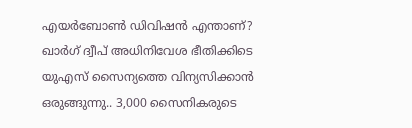എയർബോൺ ഡിവിഷൻ എന്താണ്? ഖാർഗ് ദ്വീപ് അധിനിവേശ ഭീതിക്കിടെ യുഎസ് സൈന്യത്തെ വിന്യസിക്കാൻ ഒരുങ്ങുന്നു.. 3,000 സൈനികരുടെ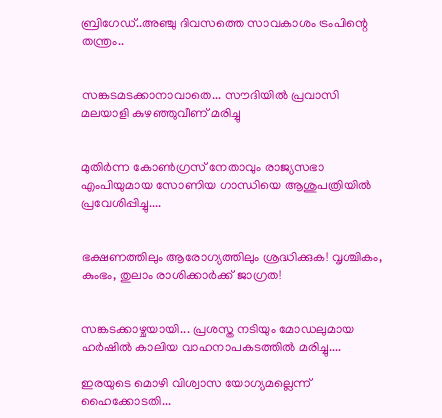ബ്രിഗേഡ്..അഞ്ചു ദിവസത്തെ സാവകാശം ട്രംപിന്റെ തന്ത്രം..


സങ്കടമടക്കാനാവാതെ... സൗദിയിൽ പ്രവാസി മലയാളി കുഴഞ്ഞുവീണ് മരിച്ചു


മുതിർന്ന കോൺഗ്രസ് നേതാവും രാജ്യസഭാ എംപിയുമായ സോണിയ ഗാന്ധിയെ ആശുപത്രിയിൽ പ്രവേശിപ്പിച്ചു....


ഭക്ഷണത്തിലും ആരോഗ്യത്തിലും ശ്രദ്ധിക്കുക! വൃശ്ചികം, കുംഭം, തുലാം രാശിക്കാർക്ക് ജാഗ്രത!


സങ്കടക്കാഴ്ചയായി... പ്രശസ്ത നടിയും മോഡലുമായ ഹർഷിൽ കാലിയ വാഹനാപകടത്തിൽ മരിച്ചു....

ഇരയുടെ മൊഴി വിശ്വാസ യോഗ്യമല്ലെന്ന് ഹൈക്കോടതി...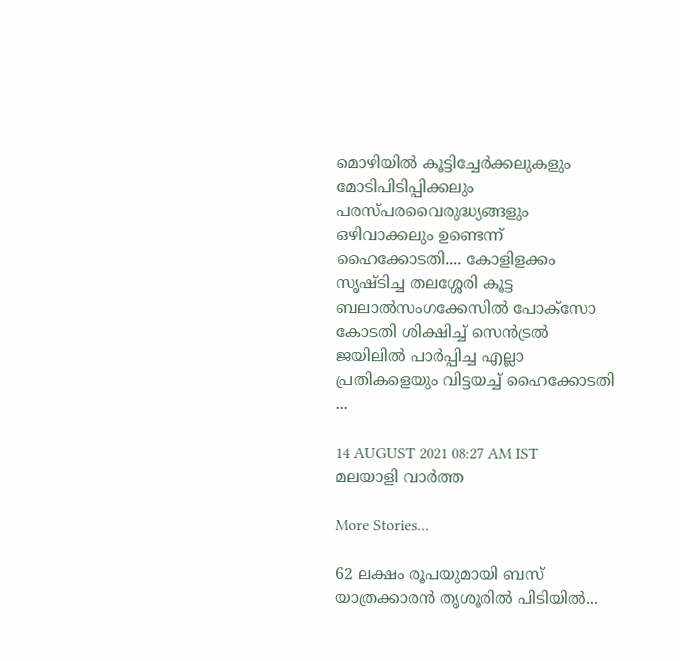മൊഴിയില്‍ കൂട്ടിച്ചേര്‍ക്കലുകളും മോടിപിടിപ്പിക്കലും പരസ്പരവൈരുദ്ധ്യങ്ങളും ഒഴിവാക്കലും ഉണ്ടെന്ന് ഹൈക്കോടതി.... കോളിളക്കം സൃഷ്ടിച്ച തലശ്ശേരി കൂട്ട ബലാല്‍സംഗക്കേസില്‍ പോക്‌സോ കോടതി ശിക്ഷിച്ച് സെന്‍ട്രല്‍ ജയിലില്‍ പാര്‍പ്പിച്ച എല്ലാ പ്രതികളെയും വിട്ടയച്ച് ഹൈക്കോടതി ...

14 AUGUST 2021 08:27 AM IST
മലയാളി വാര്‍ത്ത

More Stories...

62 ലക്ഷം രൂപയുമായി ബസ് യാത്രക്കാരൻ തൃശൂരിൽ പിടിയിൽ...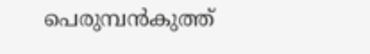പെരുമ്പൻകുത്ത്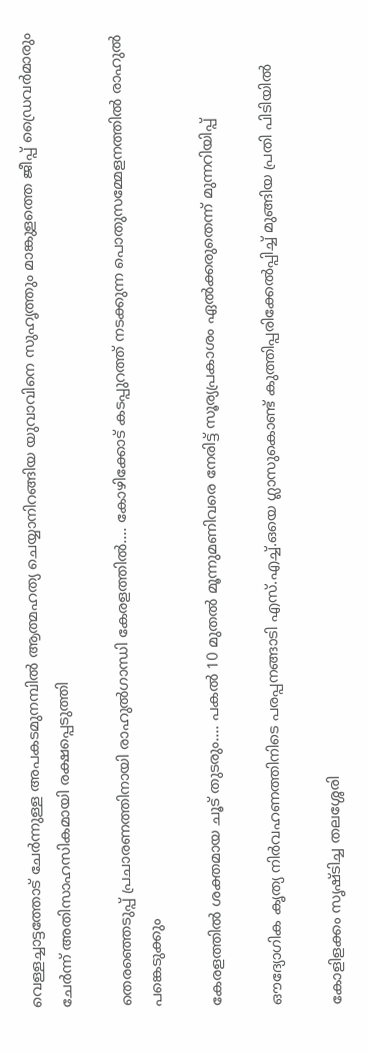വെള്ളച്ചാട്ടത്തോട് ചേർന്നുള്ള അപകടമുനമ്പിൽ ആത്മഹത്യ ചെയ്യാനിറങ്ങിയ യുവാവിനെ സുഹൃത്തും മാങ്കുളത്തെ ജീപ്പ് ഡ്രൈവർമാരും ചേർന്ന് അതിസാഹസികമായി രക്ഷപ്പെടുത്തി

തെരഞ്ഞെടുപ്പ് പ്രചാരണത്തിനായി രാഹുൽഗാന്ധി കേരളത്തിൽ.... കോഴിക്കോട് കടപ്പുറത്ത് നടക്കുന്ന പൊതുസമ്മേളനത്തിൽ രാഹുൽ പങ്കെടുക്കും

കേരളത്തിൽ ശക്തമായ ചൂട് തുടരും.... പകൽ 10 മുതൽ മൂന്നുമണിവരെ നേരിട്ട് സൂര്യപ്രകാശം ഏൽക്കരുതെന്ന് മുന്നറിയിപ്പ്

ഔദ്യോഗിക കൃത്യ നിർവഹണത്തിനിടെ പരപ്പനങ്ങാടി എസ്.എച്ച്.ഒയെ ഗ്ലാസുകൊണ്ട് കുത്തിപ്പരിക്കേൽപ്പിച്ച് മുങ്ങിയ പ്രതി പിടിയിൽ

കോളിളക്കം സൃഷ്ടിച്ച തലശ്ശേരി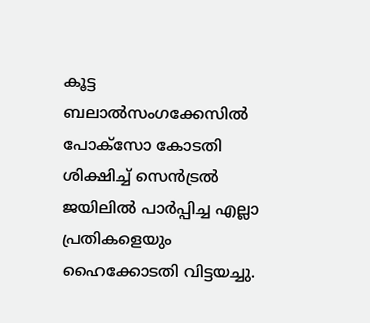കൂട്ട ബലാല്‍സംഗക്കേസില്‍ പോക്‌സോ കോടതി ശിക്ഷിച്ച് സെന്‍ട്രല്‍ ജയിലില്‍ പാര്‍പ്പിച്ച എല്ലാ പ്രതികളെയും ഹൈക്കോടതി വിട്ടയച്ചു.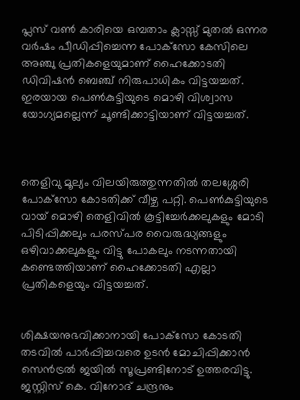പ്ലസ് വണ്‍ കാരിയെ ഒമ്പതാം ക്ലാസ്സ് മുതല്‍ ഒന്നര വര്‍ഷം പീഡിപ്പിച്ചെന്ന പോക്‌സോ കേസിലെ അഞ്ചു പ്രതികളെയുമാണ് ഹൈക്കോടതി ഡിവിഷന്‍ ബെഞ്ച് നിരുപാധികം വിട്ടയച്ചത്. ഇരയായ പെണ്‍കുട്ടിയുടെ മൊഴി വിശ്വാസ യോഗ്യമല്ലെന്ന് ചൂണ്ടിക്കാട്ടിയാണ് വിട്ടയച്ചത്.



തെളിവു മൂല്യം വിലയിരുത്തുന്നതില്‍ തലശ്ശേരി പോക്‌സോ കോടതിക്ക് വീഴ്ച പറ്റി. പെണ്‍കുട്ടിയുടെ വായ് മൊഴി തെളിവില്‍ കൂട്ടിച്ചേര്‍ക്കലുകളും മോടി പിടിപ്പിക്കലും പരസ്പര വൈരുദ്ധ്യങ്ങളും ഒഴിവാക്കലുകളും വിട്ടു പോകലും നടന്നതായി കണ്ടെത്തിയാണ് ഹൈക്കോടതി എല്ലാ പ്രതികളെയും വിട്ടയച്ചത്.


ശിക്ഷയനുഭവിക്കാനായി പോക്‌സോ കോടതി തടവില്‍ പാര്‍പ്പിച്ചവരെ ഉടന്‍ മോചിപ്പിക്കാന്‍ സെന്‍ട്രല്‍ ജയില്‍ സൂപ്രണ്ടിനോട് ഉത്തരവിട്ടു. ജസ്റ്റിസ് കെ. വിനോദ് ചന്ദ്രനും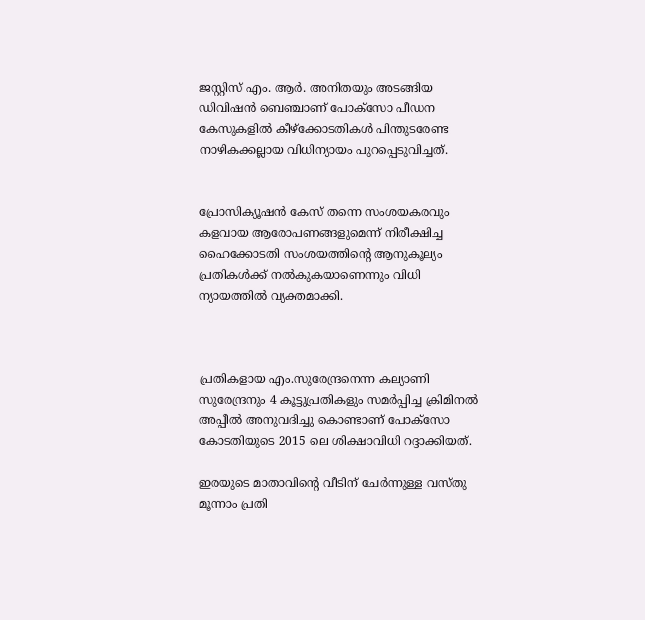ജസ്റ്റിസ് എം. ആര്‍. അനിതയും അടങ്ങിയ ഡിവിഷന്‍ ബെഞ്ചാണ് പോക്‌സോ പീഡന കേസുകളില്‍ കീഴ്‌ക്കോടതികള്‍ പിന്തുടരേണ്ട നാഴികക്കല്ലായ വിധിന്യായം പുറപ്പെടുവിച്ചത്.


പ്രോസിക്യൂഷന്‍ കേസ് തന്നെ സംശയകരവും കളവായ ആരോപണങ്ങളുമെന്ന് നിരീക്ഷിച്ച ഹൈക്കോടതി സംശയത്തിന്റെ ആനുകൂല്യം പ്രതികള്‍ക്ക് നല്‍കുകയാണെന്നും വിധി ന്യായത്തില്‍ വ്യക്തമാക്കി.



പ്രതികളായ എം.സുരേന്ദ്രനെന്ന കല്യാണി സുരേന്ദ്രനും 4 കൂട്ടുപ്രതികളും സമര്‍പ്പിച്ച ക്രിമിനല്‍ അപ്പീല്‍ അനുവദിച്ചു കൊണ്ടാണ് പോക്‌സോ കോടതിയുടെ 2015 ലെ ശിക്ഷാവിധി റദ്ദാക്കിയത്.

ഇരയുടെ മാതാവിന്റെ വീടിന് ചേര്‍ന്നുള്ള വസ്തു മൂന്നാം പ്രതി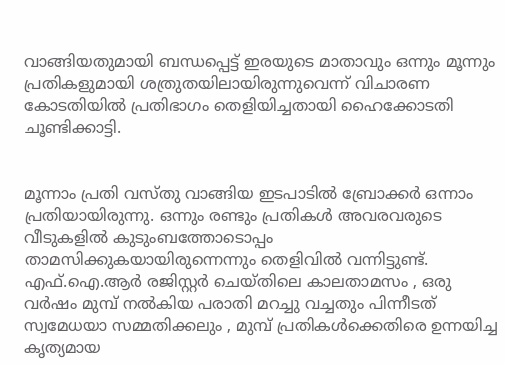വാങ്ങിയതുമായി ബന്ധപ്പെട്ട് ഇരയുടെ മാതാവും ഒന്നും മൂന്നും പ്രതികളുമായി ശത്രുതയിലായിരുന്നുവെന്ന് വിചാരണ കോടതിയില്‍ പ്രതിഭാഗം തെളിയിച്ചതായി ഹൈക്കോടതി ചൂണ്ടിക്കാട്ടി.


മൂന്നാം പ്രതി വസ്തു വാങ്ങിയ ഇടപാടില്‍ ബ്രോക്കര്‍ ഒന്നാം പ്രതിയായിരുന്നു. ഒന്നും രണ്ടും പ്രതികള്‍ അവരവരുടെ വീടുകളില്‍ കുടുംബത്തോടൊപ്പം താമസിക്കുകയായിരുന്നെന്നും തെളിവില്‍ വന്നിട്ടുണ്ട്. എഫ്.ഐ.ആര്‍ രജിസ്റ്റര്‍ ചെയ്തിലെ കാലതാമസം , ഒരു വര്‍ഷം മുമ്പ് നല്‍കിയ പരാതി മറച്ചു വച്ചതും പിന്നീടത് സ്വമേധയാ സമ്മതിക്കലും , മുമ്പ് പ്രതികള്‍ക്കെതിരെ ഉന്നയിച്ച കൃത്യമായ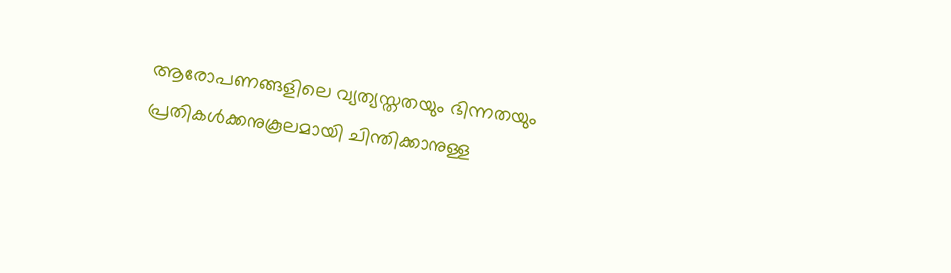ആരോപണങ്ങളിലെ വ്യത്യസ്തതയും ഭിന്നതയും പ്രതികള്‍ക്കനുകൂലമായി ചിന്തിക്കാനുള്ള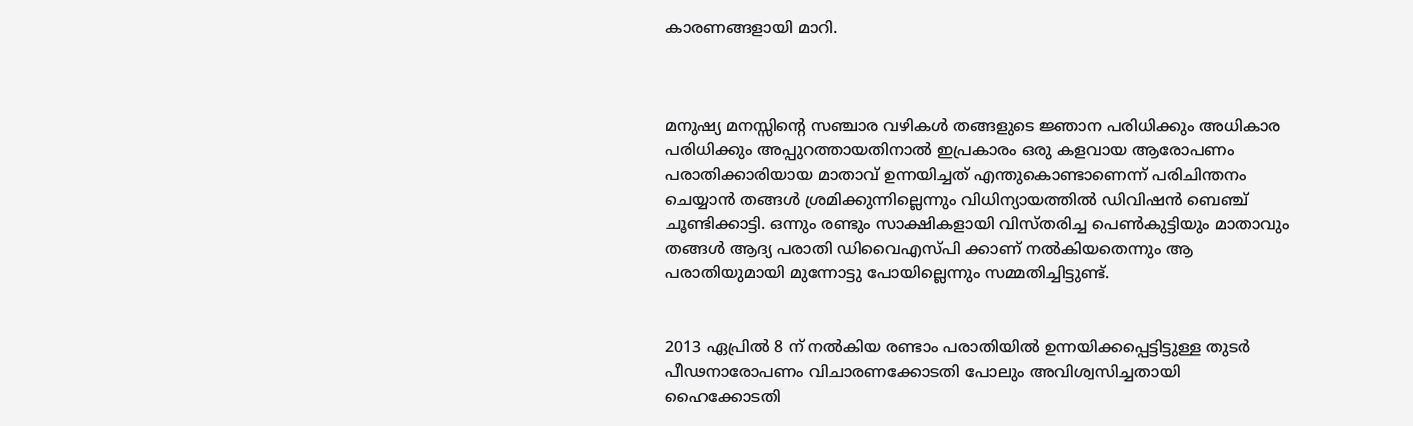കാരണങ്ങളായി മാറി.



മനുഷ്യ മനസ്സിന്റെ സഞ്ചാര വഴികള്‍ തങ്ങളുടെ ജ്ഞാന പരിധിക്കും അധികാര പരിധിക്കും അപ്പുറത്തായതിനാല്‍ ഇപ്രകാരം ഒരു കളവായ ആരോപണം പരാതിക്കാരിയായ മാതാവ് ഉന്നയിച്ചത് എന്തുകൊണ്ടാണെന്ന് പരിചിന്തനം ചെയ്യാന്‍ തങ്ങള്‍ ശ്രമിക്കുന്നില്ലെന്നും വിധിന്യായത്തില്‍ ഡിവിഷന്‍ ബെഞ്ച് ചൂണ്ടിക്കാട്ടി. ഒന്നും രണ്ടും സാക്ഷികളായി വിസ്തരിച്ച പെണ്‍കുട്ടിയും മാതാവും തങ്ങള്‍ ആദ്യ പരാതി ഡിവൈഎസ്പി ക്കാണ് നല്‍കിയതെന്നും ആ പരാതിയുമായി മുന്നോട്ടു പോയില്ലെന്നും സമ്മതിച്ചിട്ടുണ്ട്.


2013 ഏപ്രില്‍ 8 ന് നല്‍കിയ രണ്ടാം പരാതിയില്‍ ഉന്നയിക്കപ്പെട്ടിട്ടുള്ള തുടര്‍ പീഢനാരോപണം വിചാരണക്കോടതി പോലും അവിശ്വസിച്ചതായി ഹൈക്കോടതി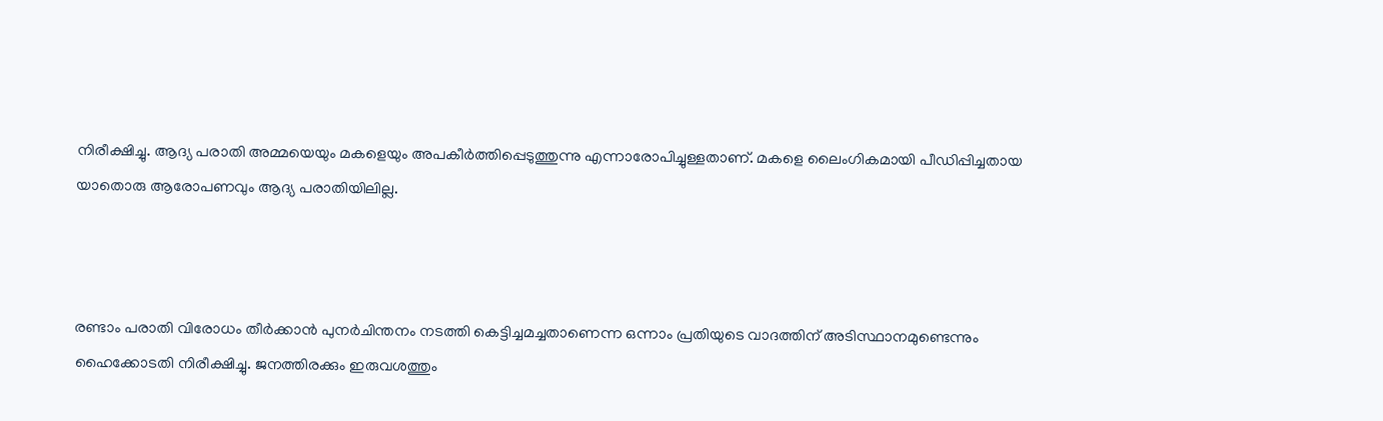നിരീക്ഷിച്ചു. ആദ്യ പരാതി അമ്മയെയും മകളെയും അപകീര്‍ത്തിപ്പെടുത്തുന്നു എന്നാരോപിച്ചുള്ളതാണ്. മകളെ ലൈംഗികമായി പീഡിപ്പിച്ചതായ യാതൊരു ആരോപണവും ആദ്യ പരാതിയിലില്ല.



രണ്ടാം പരാതി വിരോധം തീര്‍ക്കാന്‍ പുനര്‍ചിന്തനം നടത്തി കെട്ടിച്ചമച്ചതാണെന്ന ഒന്നാം പ്രതിയുടെ വാദത്തിന് അടിസ്ഥാനമുണ്ടെന്നും ഹൈക്കോടതി നിരീക്ഷിച്ചു. ജനത്തിരക്കും ഇരുവശത്തും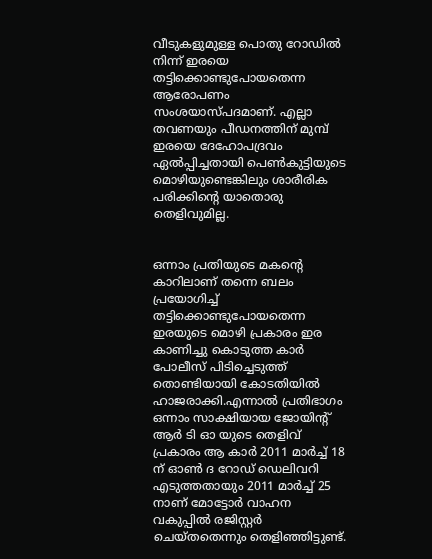വീടുകളുമുള്ള പൊതു റോഡില്‍ നിന്ന് ഇരയെ തട്ടിക്കൊണ്ടുപോയതെന്ന ആരോപണം സംശയാസ്പദമാണ്. എല്ലാ തവണയും പീഡനത്തിന് മുമ്പ് ഇരയെ ദേഹോപദ്രവം ഏല്‍പ്പിച്ചതായി പെണ്‍കുട്ടിയുടെ മൊഴിയുണ്ടെങ്കിലും ശാരീരിക പരിക്കിന്റെ യാതൊരു തെളിവുമില്ല.


ഒന്നാം പ്രതിയുടെ മകന്റെ കാറിലാണ് തന്നെ ബലം പ്രയോഗിച്ച് തട്ടിക്കൊണ്ടുപോയതെന്ന ഇരയുടെ മൊഴി പ്രകാരം ഇര കാണിച്ചു കൊടുത്ത കാര്‍ പോലീസ് പിടിച്ചെടുത്ത് തൊണ്ടിയായി കോടതിയില്‍ ഹാജരാക്കി.എന്നാല്‍ പ്രതിഭാഗം ഒന്നാം സാക്ഷിയായ ജോയിന്റ് ആര്‍ ടി ഓ യുടെ തെളിവ് പ്രകാരം ആ കാര്‍ 2011 മാര്‍ച്ച് 18 ന് ഓണ്‍ ദ റോഡ് ഡെലിവറി എടുത്തതായും 2011 മാര്‍ച്ച് 25 നാണ് മോട്ടോര്‍ വാഹന വകുപ്പില്‍ രജിസ്റ്റര്‍ ചെയ്തതെന്നും തെളിഞ്ഞിട്ടുണ്ട്.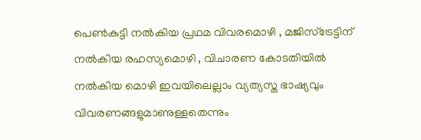പെണ്‍കുട്ടി നല്‍കിയ പ്രഥമ വിവരമൊഴി , മജിസ്‌ട്രേട്ടിന് നല്‍കിയ രഹസ്യമൊഴി , വിചാരണ കോടതിയില്‍ നല്‍കിയ മൊഴി ഇവയിലെല്ലാം വ്യത്യസ്ത ഭാഷ്യവും വിവരണങ്ങളുമാണുള്ളതെന്നും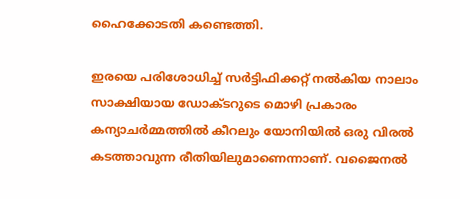ഹൈക്കോടതി കണ്ടെത്തി.

ഇരയെ പരിശോധിച്ച് സര്‍ട്ടിഫിക്കറ്റ് നല്‍കിയ നാലാം സാക്ഷിയായ ഡോക്ടറുടെ മൊഴി പ്രകാരം കന്യാചര്‍മ്മത്തില്‍ കീറലും യോനിയില്‍ ഒരു വിരല്‍ കടത്താവുന്ന രീതിയിലുമാണെന്നാണ്. വജൈനല്‍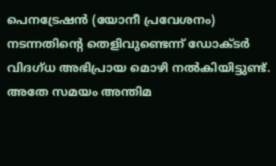പെനട്രേഷന്‍ (യോനീ പ്രവേശനം) നടന്നതിന്റെ തെളിവുണ്ടെന്ന് ഡോക്ടര്‍ വിദഗ്ധ അഭിപ്രായ മൊഴി നല്‍കിയിട്ടുണ്ട്. അതേ സമയം അന്തിമ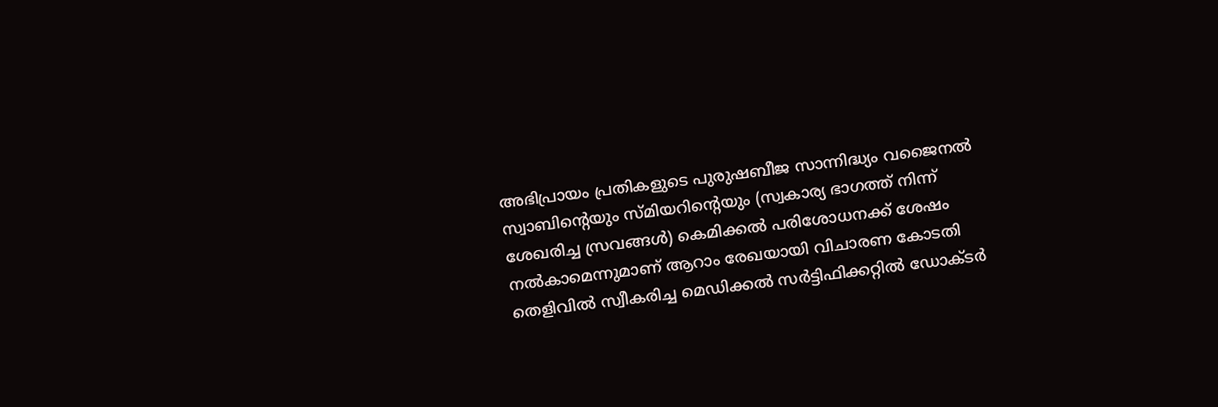അഭിപ്രായം പ്രതികളുടെ പുരുഷബീജ സാന്നിദ്ധ്യം വജൈനല്‍ സ്വാബിന്റെയും സ്മിയറിന്റെയും (സ്വകാര്യ ഭാഗത്ത് നിന്ന് ശേഖരിച്ച സ്രവങ്ങള്‍) കെമിക്കല്‍ പരിശോധനക്ക് ശേഷം നല്‍കാമെന്നുമാണ് ആറാം രേഖയായി വിചാരണ കോടതി തെളിവില്‍ സ്വീകരിച്ച മെഡിക്കല്‍ സര്‍ട്ടിഫിക്കറ്റില്‍ ഡോക്ടര്‍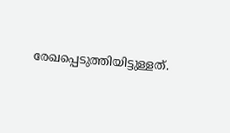രേഖപ്പെടുത്തിയിട്ടുള്ളത്.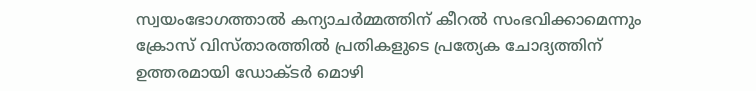സ്വയംഭോഗത്താല്‍ കന്യാചര്‍മ്മത്തിന് കീറല്‍ സംഭവിക്കാമെന്നും ക്രോസ് വിസ്താരത്തില്‍ പ്രതികളുടെ പ്രത്യേക ചോദ്യത്തിന് ഉത്തരമായി ഡോക്ടര്‍ മൊഴി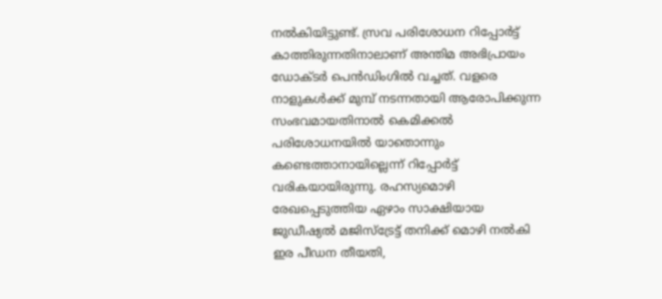നല്‍കിയിട്ടുണ്ട്. സ്രവ പരിശോധന റിപ്പോര്‍ട്ട് കാത്തിരുന്നതിനാലാണ് അന്തിമ അഭിപ്രായം ഡോക്ടര്‍ പെന്‍ഡിംഗില്‍ വച്ചത്. വളരെ നാളുകള്‍ക്ക് മുമ്പ് നടന്നതായി ആരോപിക്കുന്ന സംഭവമായതിനാല്‍ കെമിക്കല്‍ പരിശോധനയില്‍ യാതൊന്നും കണ്ടെത്താനായില്ലെന്ന് റിപ്പോര്‍ട്ട് വരികയായിരുന്നു. രഹസ്യമൊഴി രേഖപ്പെടുത്തിയ ഏഴാം സാക്ഷിയായ ജുഡീഷ്യല്‍ മജിസ്‌ട്രേട്ട് തനിക്ക് മൊഴി നല്‍കി ഇര പീഡന തീയതി,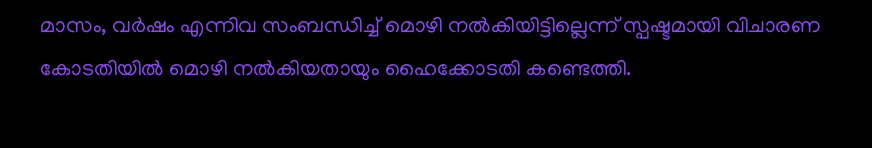മാസം, വര്‍ഷം എന്നിവ സംബന്ധിച്ച് മൊഴി നല്‍കിയിട്ടില്ലെന്ന് സ്പഷ്ടമായി വിചാരണ കോടതിയില്‍ മൊഴി നല്‍കിയതായും ഹൈക്കോടതി കണ്ടെത്തി.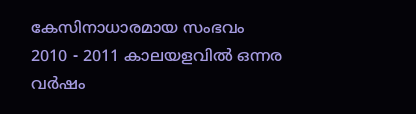കേസിനാധാരമായ സംഭവം 2010 - 2011 കാലയളവില്‍ ഒന്നര വര്‍ഷം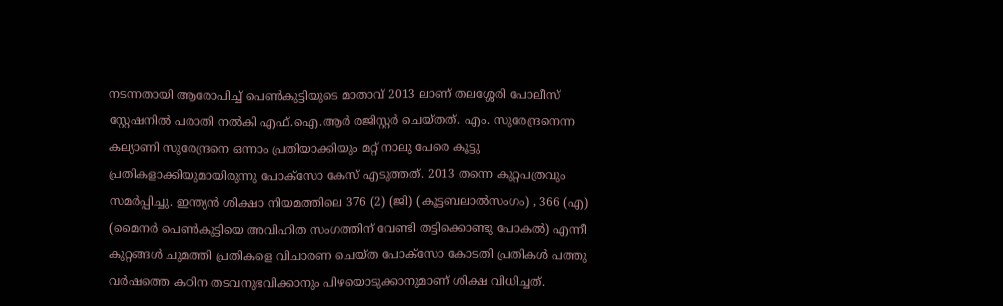നടന്നതായി ആരോപിച്ച് പെണ്‍കുട്ടിയുടെ മാതാവ് 2013 ലാണ് തലശ്ശേരി പോലീസ് സ്റ്റേഷനില്‍ പരാതി നല്‍കി എഫ്.ഐ.ആര്‍ രജിസ്റ്റര്‍ ചെയ്തത്. എം. സുരേന്ദ്രനെന്ന കല്യാണി സുരേന്ദ്രനെ ഒന്നാം പ്രതിയാക്കിയും മറ്റ് നാലു പേരെ കൂട്ടു പ്രതികളാക്കിയുമായിരുന്നു പോക്‌സോ കേസ് എടുത്തത്. 2013 തന്നെ കുറ്റപത്രവും സമര്‍പ്പിച്ചു. ഇന്ത്യന്‍ ശിക്ഷാ നിയമത്തിലെ 376 (2) (ജി) (കൂട്ടബലാല്‍സംഗം) , 366 (എ) (മൈനര്‍ പെണ്‍കുട്ടിയെ അവിഹിത സംഗത്തിന് വേണ്ടി തട്ടിക്കൊണ്ടു പോകല്‍) എന്നീ കുറ്റങ്ങള്‍ ചുമത്തി പ്രതികളെ വിചാരണ ചെയ്ത പോക്‌സോ കോടതി പ്രതികള്‍ പത്തു വര്‍ഷത്തെ കഠിന തടവനുഭവിക്കാനും പിഴയൊടുക്കാനുമാണ് ശിക്ഷ വിധിച്ചത്.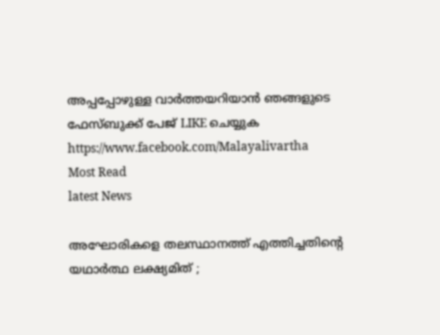അപ്പപ്പോഴുള്ള വാര്‍ത്തയറിയാന്‍ ഞങ്ങളുടെ ഫേസ്‌ബുക്ക്‌ പേജ് LIKE ചെയ്യുക
https://www.facebook.com/Malayalivartha
Most Read
latest News

അഘോരികളെ തലസ്ഥാനത്ത് എത്തിച്ചതിന്റെ യഥാർത്ഥ ലക്ഷ്യമിത് ;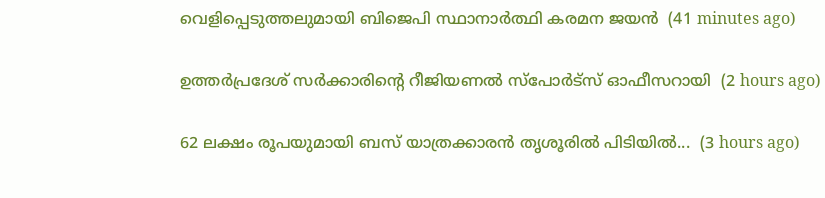വെളിപ്പെടുത്തലുമായി ബിജെപി സ്ഥാനാർത്ഥി കരമന ജയൻ  (41 minutes ago)

ഉത്തർപ്രദേശ് സർക്കാരിന്റെ റീജിയണൽ സ്പോർട്സ് ഓഫീസറായി  (2 hours ago)

62 ലക്ഷം രൂപയുമായി ബസ് യാത്രക്കാരൻ തൃശൂരിൽ പിടിയിൽ...  (3 hours ago)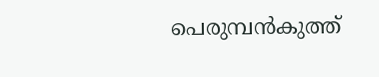പെരുമ്പൻകുത്ത്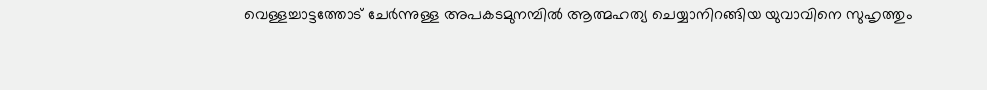വെള്ളച്ചാട്ടത്തോട് ചേർന്നുള്ള അപകടമുനമ്പിൽ ആത്മഹത്യ ചെയ്യാനിറങ്ങിയ യുവാവിനെ സുഹൃത്തും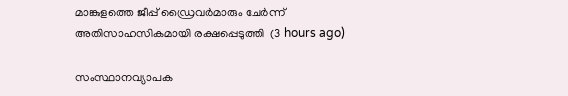മാങ്കുളത്തെ ജീപ്പ് ഡ്രൈവർമാരും ചേർന്ന് അതിസാഹസികമായി രക്ഷപ്പെടുത്തി  (3 hours ago)

സംസ്ഥാനവ്യാപക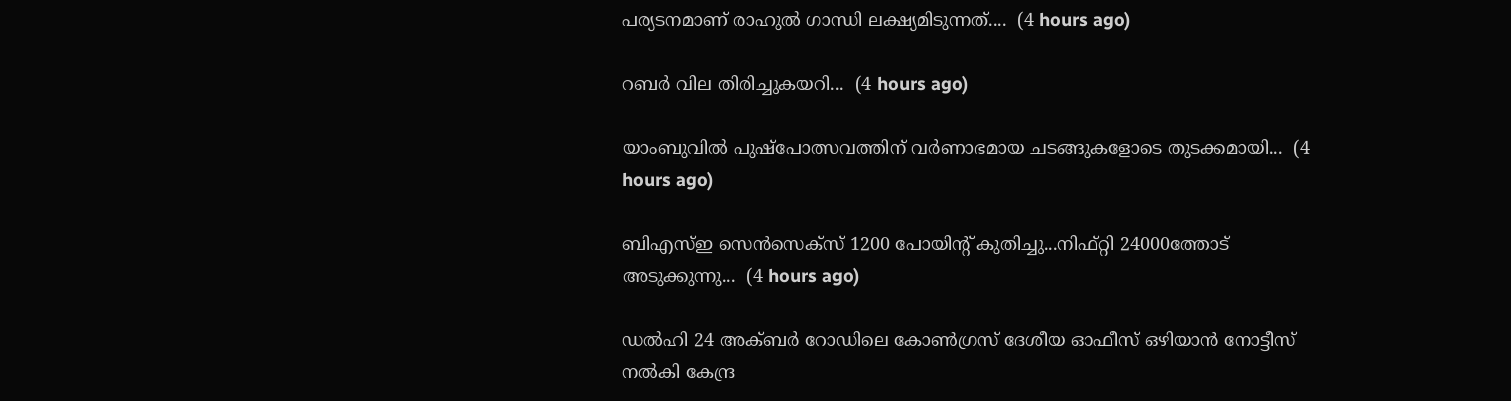പര്യടനമാണ് രാഹുൽ ഗാന്ധി ലക്ഷ്യമിടുന്നത്....  (4 hours ago)

റബർ വില തിരിച്ചുകയറി...  (4 hours ago)

യാംബുവിൽ പുഷ്പോത്സവത്തിന് വർണാഭമായ ചടങ്ങുകളോടെ തുടക്കമായി...  (4 hours ago)

ബിഎസ്ഇ സെൻസെക്‌സ് 1200 പോയിന്റ് കുതിച്ചു...നിഫ്റ്റി 24000ത്തോട് അടുക്കുന്നു...  (4 hours ago)

ഡൽഹി 24 അക്ബർ റോഡിലെ കോൺഗ്രസ് ദേശീയ ഓഫീസ് ഒഴിയാൻ നോട്ടീസ് നൽകി കേന്ദ്ര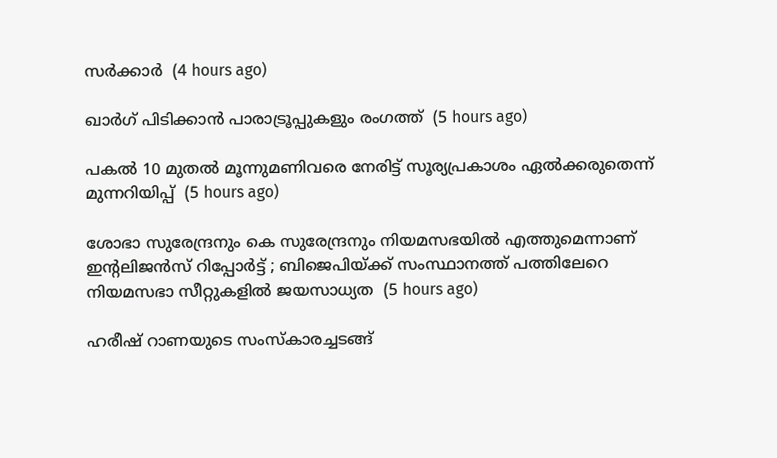സർക്കാർ  (4 hours ago)

ഖാര്‍ഗ് പിടിക്കാന്‍ പാരാട്രൂപ്പുകളും രംഗത്ത്  (5 hours ago)

പകൽ 10 മുതൽ മൂന്നുമണിവരെ നേരിട്ട് സൂര്യപ്രകാശം ഏൽക്കരുതെന്ന് മുന്നറിയിപ്പ്  (5 hours ago)

ശോഭാ സുരേന്ദ്രനും കെ സുരേന്ദ്രനും നിയമസഭയില്‍ എത്തുമെന്നാണ് ഇന്റലിജന്‍സ് റിപ്പോര്‍ട്ട് ; ബിജെപിയ്ക്ക് സംസ്ഥാനത്ത് പത്തിലേറെ നിയമസഭാ സീറ്റുകളിൽ ജയസാധ്യത  (5 hours ago)

ഹരീഷ് റാണയുടെ സംസ്‌കാരച്ചടങ്ങ്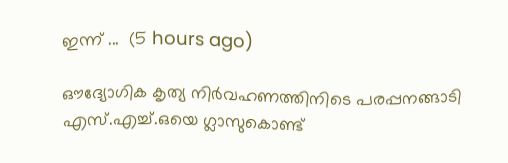ഇന്ന് ...  (5 hours ago)

ഔദ്യോഗിക കൃത്യ നിർവഹണത്തിനിടെ പരപ്പനങ്ങാടി എസ്.എച്ച്.ഒയെ ഗ്ലാസുകൊണ്ട്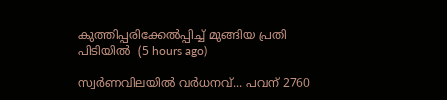കുത്തിപ്പരിക്കേൽപ്പിച്ച് മുങ്ങിയ പ്രതി പിടിയിൽ  (5 hours ago)

സ്വര്‍ണവിലയില്‍ വര്‍ധനവ്... പവന് 2760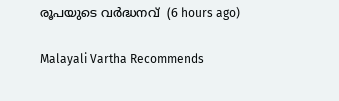രൂപയുടെ വർദ്ധനവ്  (6 hours ago)

Malayali Vartha Recommends